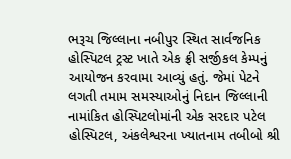ભરૂચ જિલ્લાના નબીપુર સ્થિત સાર્વજનિક હોસ્પિટલ ટ્રસ્ટ ખાતે એક ફ્રી સર્જીકલ કેમ્પનું આયોજન કરવામા આવ્યું હતું. જેમાં પેટને લગતી તમામ સમસ્યાઓનું નિદાન જિલ્લાની નામાંકિત હોસ્પિટલોમાંની એક સરદાર પટેલ હોસ્પિટલ, અંકલેશ્વરના ખ્યાતનામ તબીબો શ્રી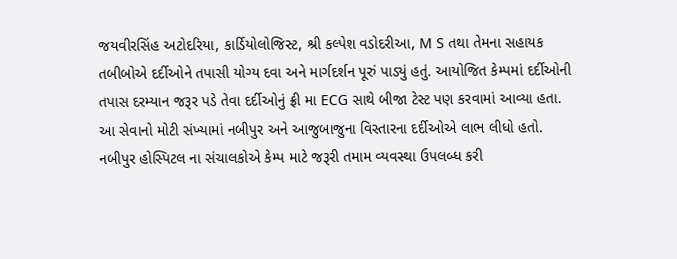જયવીરસિંહ અટોદરિયા, કાર્ડિયોલોજિસ્ટ, શ્રી કલ્પેશ વડોદરીઆ, M S તથા તેમના સહાયક તબીબોએ દર્દીઓને તપાસી યોગ્ય દવા અને માર્ગદર્શન પૂરું પાડ્યું હતું. આયોજિત કેમ્પમાં દર્દીઓની તપાસ દરમ્યાન જરૂર પડે તેવા દર્દીઓનું ફ્રી મા ECG સાથે બીજા ટેસ્ટ પણ કરવામાં આવ્યા હતા. આ સેવાનો મોટી સંખ્યામાં નબીપુર અને આજુબાજુના વિસ્તારના દર્દીઓએ લાભ લીધો હતો. નબીપુર હોસ્પિટલ ના સંચાલકોએ કેમ્પ માટે જરૂરી તમામ વ્યવસ્થા ઉપલબ્ધ કરી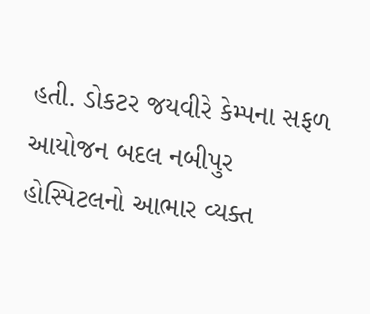હતી. ડોકટર જયવીરે કેમ્પના સફળ આયોજન બદલ નબીપુર હોસ્પિટલનો આભાર વ્યક્ત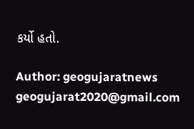કર્યો હતો.

Author: geogujaratnews
geogujarat2020@gmail.com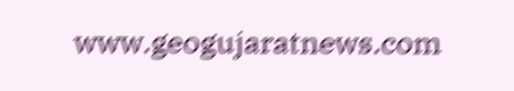www.geogujaratnews.com